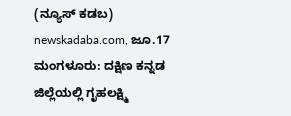(ನ್ಯೂಸ್ ಕಡಬ) newskadaba.com, ಜೂ.17 ಮಂಗಳೂರು: ದಕ್ಷಿಣ ಕನ್ನಡ ಜಿಲ್ಲೆಯಲ್ಲಿ ಗೃಹಲಕ್ಷ್ಮಿ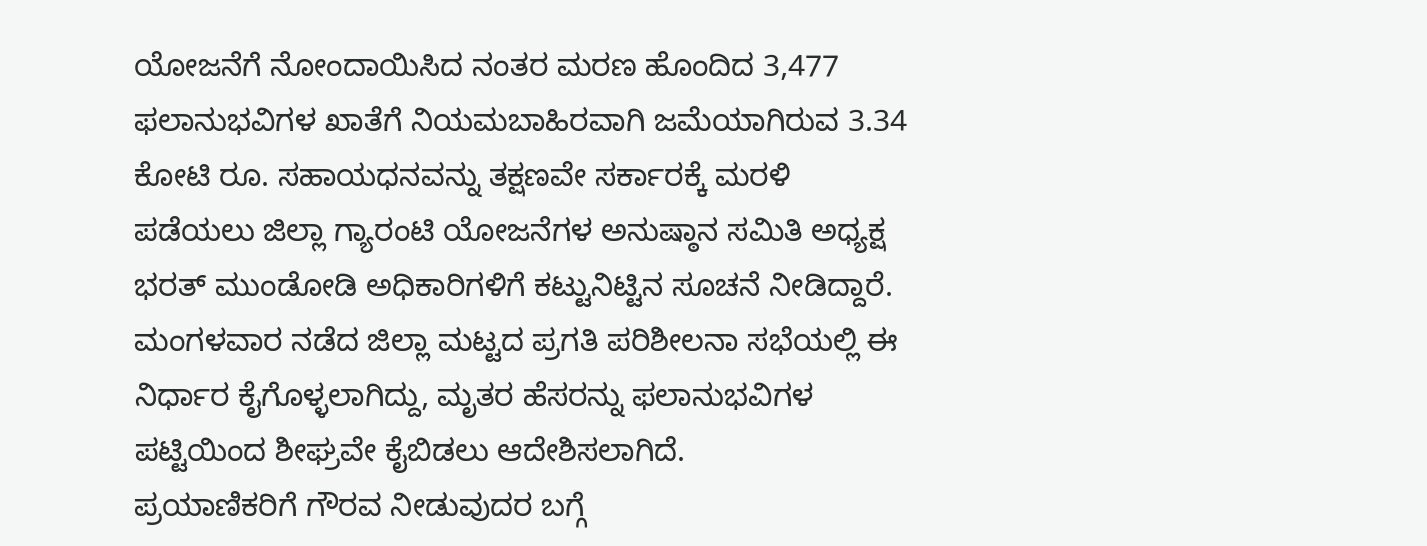ಯೋಜನೆಗೆ ನೋಂದಾಯಿಸಿದ ನಂತರ ಮರಣ ಹೊಂದಿದ 3,477 ಫಲಾನುಭವಿಗಳ ಖಾತೆಗೆ ನಿಯಮಬಾಹಿರವಾಗಿ ಜಮೆಯಾಗಿರುವ 3.34 ಕೋಟಿ ರೂ. ಸಹಾಯಧನವನ್ನು ತಕ್ಷಣವೇ ಸರ್ಕಾರಕ್ಕೆ ಮರಳಿ ಪಡೆಯಲು ಜಿಲ್ಲಾ ಗ್ಯಾರಂಟಿ ಯೋಜನೆಗಳ ಅನುಷ್ಠಾನ ಸಮಿತಿ ಅಧ್ಯಕ್ಷ ಭರತ್ ಮುಂಡೋಡಿ ಅಧಿಕಾರಿಗಳಿಗೆ ಕಟ್ಟುನಿಟ್ಟಿನ ಸೂಚನೆ ನೀಡಿದ್ದಾರೆ.
ಮಂಗಳವಾರ ನಡೆದ ಜಿಲ್ಲಾ ಮಟ್ಟದ ಪ್ರಗತಿ ಪರಿಶೀಲನಾ ಸಭೆಯಲ್ಲಿ ಈ ನಿರ್ಧಾರ ಕೈಗೊಳ್ಳಲಾಗಿದ್ದು, ಮೃತರ ಹೆಸರನ್ನು ಫಲಾನುಭವಿಗಳ ಪಟ್ಟಿಯಿಂದ ಶೀಘ್ರವೇ ಕೈಬಿಡಲು ಆದೇಶಿಸಲಾಗಿದೆ.
ಪ್ರಯಾಣಿಕರಿಗೆ ಗೌರವ ನೀಡುವುದರ ಬಗ್ಗೆ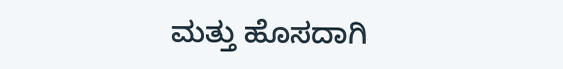ಮತ್ತು ಹೊಸದಾಗಿ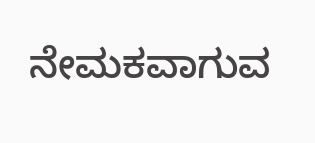ನೇಮಕವಾಗುವ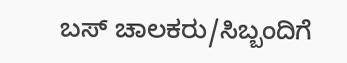ಬಸ್ ಚಾಲಕರು/ಸಿಬ್ಬಂದಿಗೆ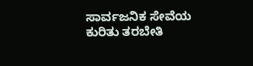ಸಾರ್ವಜನಿಕ ಸೇವೆಯ ಕುರಿತು ತರಬೇತಿ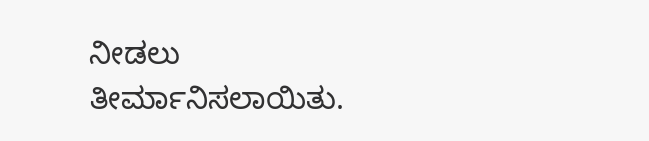ನೀಡಲು ತೀರ್ಮಾನಿಸಲಾಯಿತು.